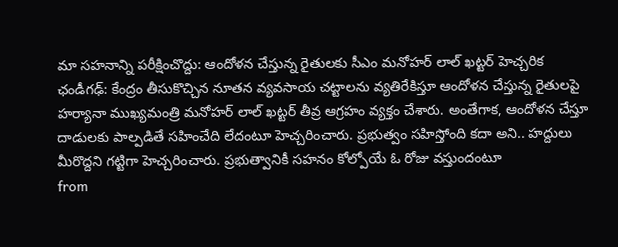మా సహనాన్ని పరీక్షించొద్దు: ఆందోళన చేస్తున్న రైతులకు సీఎం మనోహర్ లాల్ ఖట్టర్ హెచ్చరిక
ఛండీగఢ్: కేంద్రం తీసుకొచ్చిన నూతన వ్యవసాయ చట్టాలను వ్యతిరేకిస్తూ ఆందోళన చేస్తున్న రైతులపై హర్యానా ముఖ్యమంత్రి మనోహర్ లాల్ ఖట్టర్ తీవ్ర ఆగ్రహం వ్యక్తం చేశారు. అంతేగాక, ఆందోళన చేస్తూ దాడులకు పాల్పడితే సహించేది లేదంటూ హెచ్చరించారు. ప్రభుత్వం సహిస్తోంది కదా అని.. హద్దులు మీరొద్దని గట్టిగా హెచ్చరించారు. ప్రభుత్వానికీ సహనం కోల్పోయే ఓ రోజు వస్తుందంటూ
from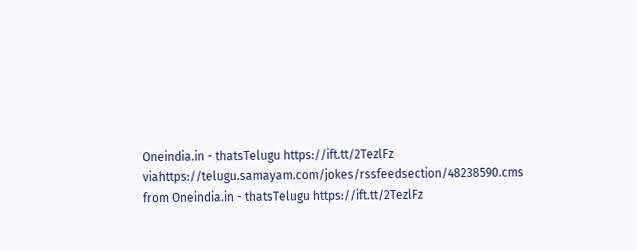Oneindia.in - thatsTelugu https://ift.tt/2TezlFz
viahttps://telugu.samayam.com/jokes/rssfeedsection/48238590.cms
from Oneindia.in - thatsTelugu https://ift.tt/2TezlFz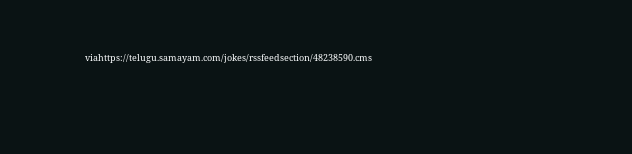viahttps://telugu.samayam.com/jokes/rssfeedsection/48238590.cms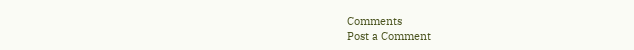Comments
Post a Comment